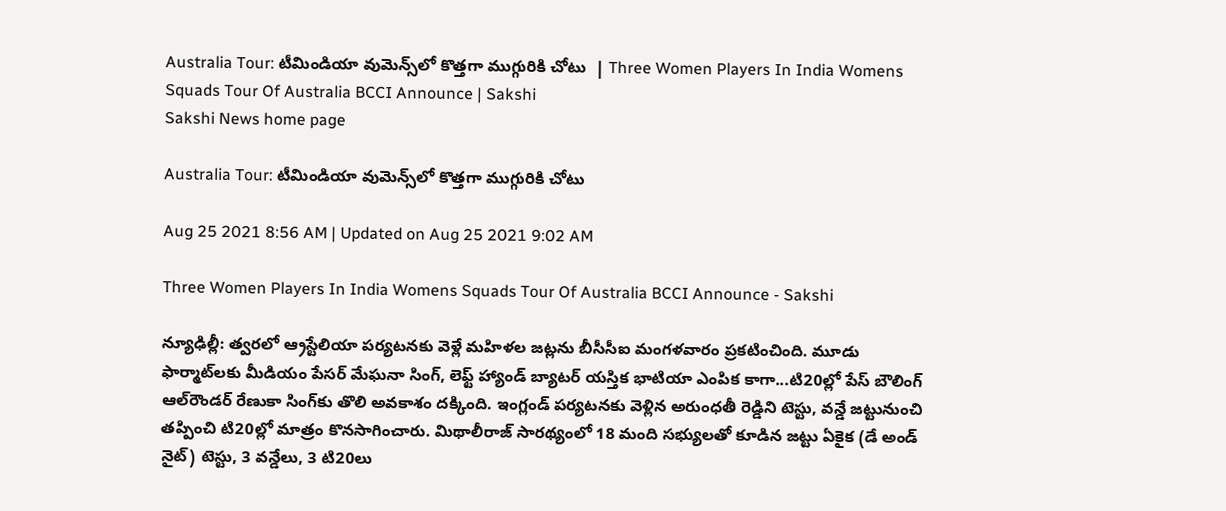Australia Tour: టీమిండియా వుమెన్స్‌లో కొత్తగా ముగ్గురికి చోటు  | Three Women Players In India Womens Squads Tour Of Australia BCCI Announce | Sakshi
Sakshi News home page

Australia Tour: టీమిండియా వుమెన్స్‌లో కొత్తగా ముగ్గురికి చోటు

Aug 25 2021 8:56 AM | Updated on Aug 25 2021 9:02 AM

Three Women Players In India Womens Squads Tour Of Australia BCCI Announce - Sakshi

న్యూఢిల్లీ: త్వరలో ఆ్రస్టేలియా పర్యటనకు వెళ్లే మహిళల జట్లను బీసీసీఐ మంగళవారం ప్రకటించింది. మూడు ఫార్మాట్‌లకు మీడియం పేసర్‌ మేఘనా సింగ్, లెఫ్ట్‌ హ్యాండ్‌ బ్యాటర్‌ యస్తిక భాటియా ఎంపిక కాగా...టి20ల్లో పేస్‌ బౌలింగ్‌ ఆల్‌రౌండర్‌ రేణుకా సింగ్‌కు తొలి అవకాశం దక్కింది. ఇంగ్లండ్‌ పర్యటనకు వెళ్లిన అరుంధతీ రెడ్డిని టెస్టు, వన్డే జట్టునుంచి తప్పించి టి20ల్లో మాత్రం కొనసాగించారు. మిథాలీరాజ్‌ సారథ్యంలో 18 మంది సభ్యులతో కూడిన జట్టు ఏకైక (డే అండ్‌ నైట్‌) టెస్టు, 3 వన్డేలు, 3 టి20లు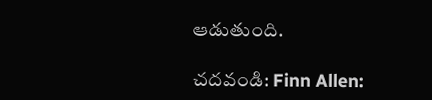ఆడుతుంది.

చదవండి: Finn Allen: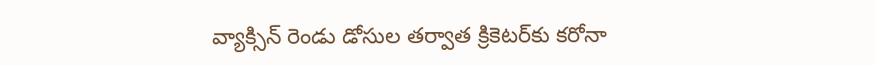వ్యాక్సిన్‌ రెండు డోసుల తర్వాత క్రికెటర్‌కు కరోనా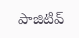పాజిటివ్‌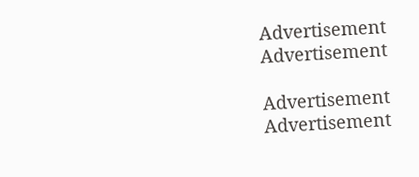Advertisement
Advertisement

Advertisement
Advertisement